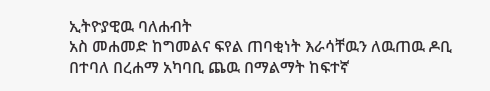ኢትዮያዊዉ ባለሐብት
አስ መሐመድ ከግመልና ፍየል ጠባቂነት እራሳቸዉን ለዉጠዉ ዶቢ በተባለ በረሐማ አካባቢ ጨዉ በማልማት ከፍተኛ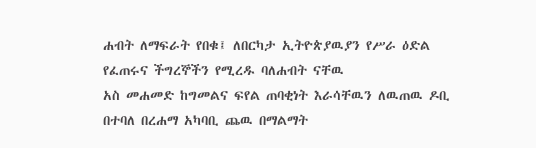ሐብት ለማፍራት የበቁ፤ ለበርካታ ኢትዮጵያዉያን የሥራ ዕድል የፈጠሩና ችግረኞችን የሚረዱ ባለሐብት ናቸዉ
አስ መሐመድ ከግመልና ፍየል ጠባቂነት እራሳቸዉን ለዉጠዉ ዶቢ በተባለ በረሐማ አካባቢ ጨዉ በማልማት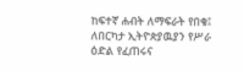ከፍተኛ ሐብት ለማፍራት የበቁ፤ ለበርካታ ኢትዮጵያዉያን የሥራ ዕድል የፈጠሩና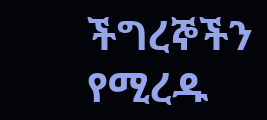ችግረኞችን የሚረዱ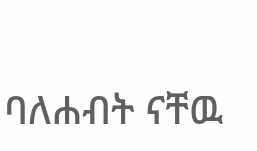ባለሐብት ናቸዉ